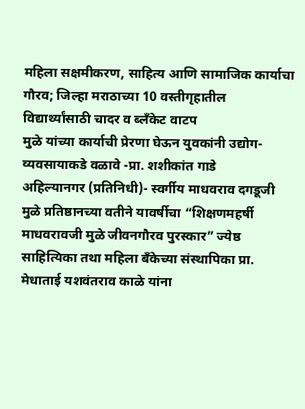महिला सक्षमीकरण, साहित्य आणि सामाजिक कार्याचा गौरव; जिल्हा मराठाच्या 10 वस्तीगृहातील विद्यार्थ्यांसाठी चादर व ब्लँकेट वाटप
मुळे यांच्या कार्याची प्रेरणा घेऊन युवकांनी उद्योग-व्यवसायाकडे वळावे -प्रा. शशीकांत गाडे
अहिल्यानगर (प्रतिनिधी)- स्वर्गीय माधवराव दगडूजी मुळे प्रतिष्ठानच्या वतीने यावर्षीचा “शिक्षणमहर्षी माधवरावजी मुळे जीवनगौरव पुरस्कार” ज्येष्ठ साहित्यिका तथा महिला बँकेच्या संस्थापिका प्रा. मेधाताई यशवंतराव काळे यांना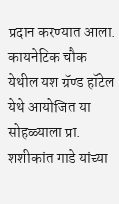प्रदान करण्यात आला.
कायनेटिक चौक येथील यश ग्रॅण्ड हॉटेल येथे आयोजित या सोहळ्याला प्रा. शशीकांत गाडे यांच्या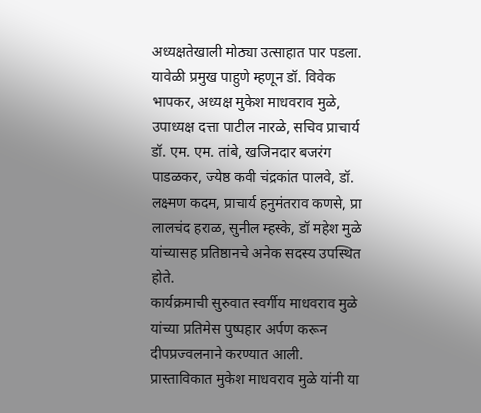अध्यक्षतेखाली मोठ्या उत्साहात पार पडला. यावेळी प्रमुख पाहुणे म्हणून डॉ. विवेक भापकर, अध्यक्ष मुकेश माधवराव मुळे, उपाध्यक्ष दत्ता पाटील नारळे, सचिव प्राचार्य डॉ. एम. एम. तांबे, खजिनदार बजरंग पाडळकर, ज्येष्ठ कवी चंद्रकांत पालवे, डॉ. लक्ष्मण कदम, प्राचार्य हनुमंतराव कणसे, प्रा लालचंद हराळ, सुनील म्हस्के, डॉ महेश मुळे यांच्यासह प्रतिष्ठानचे अनेक सदस्य उपस्थित होते.
कार्यक्रमाची सुरुवात स्वर्गीय माधवराव मुळे यांच्या प्रतिमेस पुष्पहार अर्पण करून दीपप्रज्वलनाने करण्यात आली.
प्रास्ताविकात मुकेश माधवराव मुळे यांनी या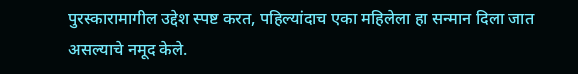पुरस्कारामागील उद्देश स्पष्ट करत, पहिल्यांदाच एका महिलेला हा सन्मान दिला जात असल्याचे नमूद केले.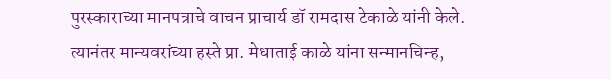पुरस्काराच्या मानपत्राचे वाचन प्राचार्य डॉ रामदास टेकाळे यांनी केले. त्यानंतर मान्यवरांच्या हस्ते प्रा. मेधाताई काळे यांना सन्मानचिन्ह,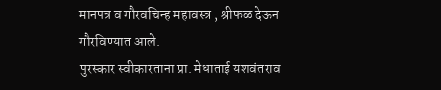मानपत्र व गौरवचिन्ह महावस्त्र , श्रीफळ देऊन गौरविण्यात आले.
पुरस्कार स्वीकारताना प्रा. मेधाताई यशवंतराव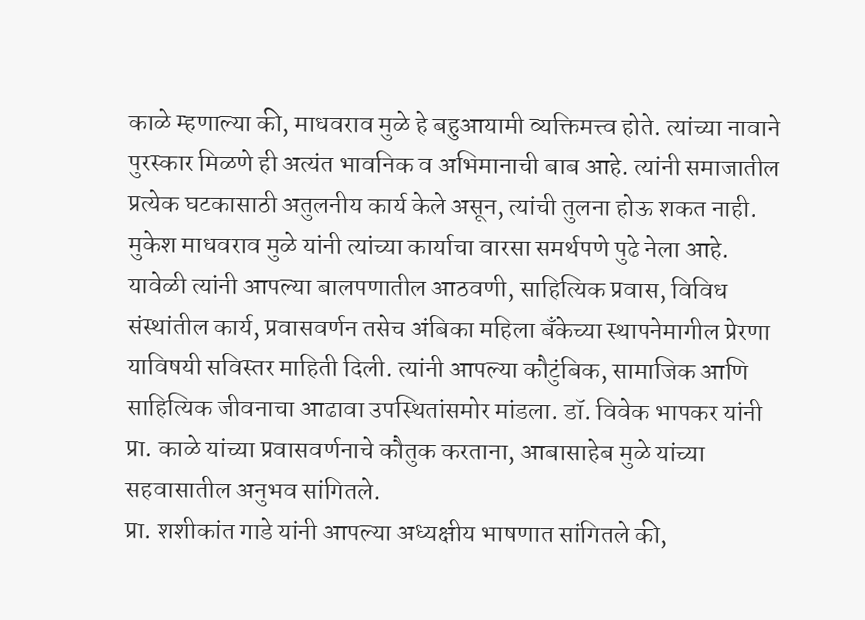काळे म्हणाल्या की, माधवराव मुळे हे बहुआयामी व्यक्तिमत्त्व होते. त्यांच्या नावाने पुरस्कार मिळणे ही अत्यंत भावनिक व अभिमानाची बाब आहे. त्यांनी समाजातील प्रत्येक घटकासाठी अतुलनीय कार्य केले असून, त्यांची तुलना होऊ शकत नाही. मुकेश माधवराव मुळे यांनी त्यांच्या कार्याचा वारसा समर्थपणे पुढे नेला आहे.
यावेळी त्यांनी आपल्या बालपणातील आठवणी, साहित्यिक प्रवास, विविध संस्थांतील कार्य, प्रवासवर्णन तसेच अंबिका महिला बँकेच्या स्थापनेमागील प्रेरणा याविषयी सविस्तर माहिती दिली. त्यांनी आपल्या कौटुंबिक, सामाजिक आणि साहित्यिक जीवनाचा आढावा उपस्थितांसमोर मांडला. डॉ. विवेक भापकर यांनी प्रा. काळे यांच्या प्रवासवर्णनाचे कौतुक करताना, आबासाहेब मुळे यांच्या सहवासातील अनुभव सांगितले.
प्रा. शशीकांत गाडे यांनी आपल्या अध्यक्षीय भाषणात सांगितले की,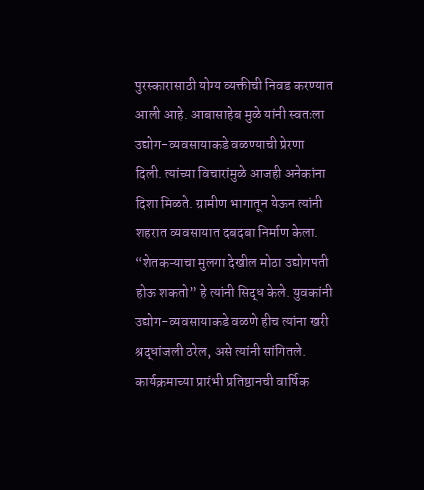पुरस्कारासाठी योग्य व्यक्तीची निवड करण्यात आली आहे. आबासाहेब मुळे यांनी स्वतःला उद्योग-व्यवसायाकडे वळण्याची प्रेरणा दिली. त्यांच्या विचारांमुळे आजही अनेकांना दिशा मिळते. ग्रामीण भागातून येऊन त्यांनी शहरात व्यवसायात दबदबा निर्माण केला. “शेतकऱ्याचा मुलगा देखील मोठा उद्योगपती होऊ शकतो” हे त्यांनी सिद्ध केले. युवकांनी उद्योग-व्यवसायाकडे वळणे हीच त्यांना खरी श्रद्धांजली ठरेल, असे त्यांनी सांगितले.
कार्यक्रमाच्या प्रारंभी प्रतिष्ठानची वार्षिक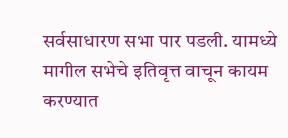सर्वसाधारण सभा पार पडली. यामध्ये मागील सभेचे इतिवृत्त वाचून कायम करण्यात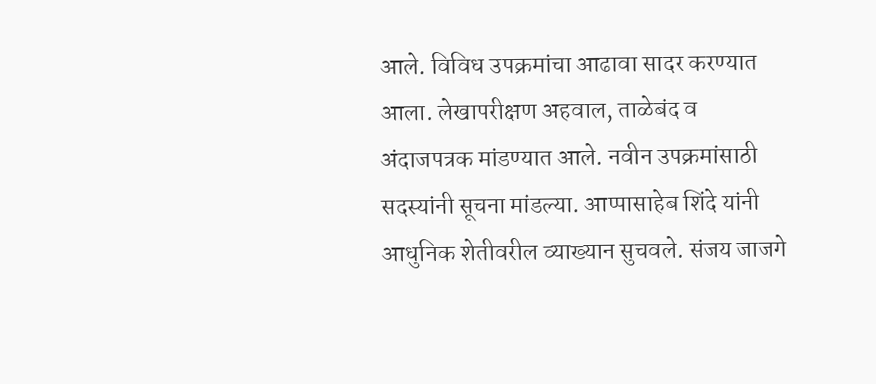आले. विविध उपक्रमांचा आढावा सादर करण्यात आला. लेखापरीक्षण अहवाल, ताळेबंद व अंदाजपत्रक मांडण्यात आले. नवीन उपक्रमांसाठी सदस्यांनी सूचना मांडल्या. आप्पासाहेब शिंदे यांनी आधुनिक शेतीवरील व्याख्यान सुचवले. संजय जाजगे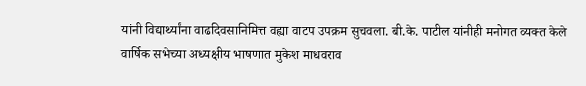यांनी विद्यार्थ्यांना वाढदिवसानिमित्त वह्या वाटप उपक्रम सुचवला. बी.के. पाटील यांनीही मनोगत व्यक्त केले
वार्षिक सभेच्या अध्यक्षीय भाषणात मुकेश माधवराव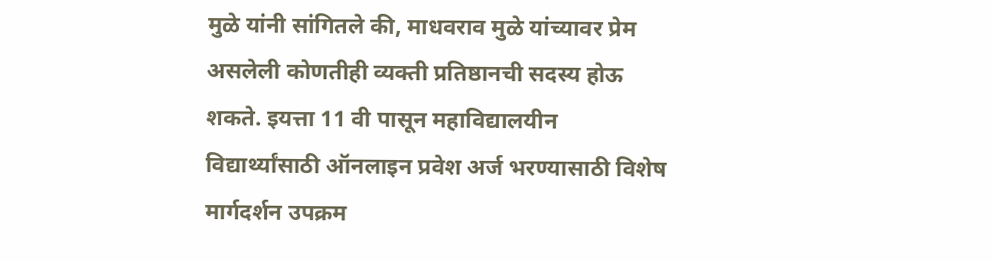मुळे यांनी सांगितले की, माधवराव मुळे यांच्यावर प्रेम असलेली कोणतीही व्यक्ती प्रतिष्ठानची सदस्य होऊ शकते. इयत्ता 11 वी पासून महाविद्यालयीन विद्यार्थ्यांसाठी ऑनलाइन प्रवेश अर्ज भरण्यासाठी विशेष मार्गदर्शन उपक्रम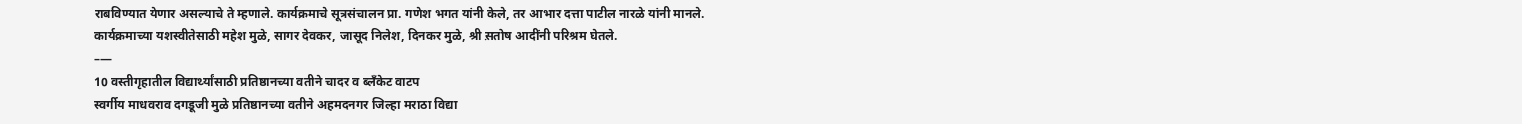राबविण्यात येणार असल्याचे ते म्हणाले. कार्यक्रमाचे सूत्रसंचालन प्रा. गणेश भगत यांनी केले, तर आभार दत्ता पाटील नारळे यांनी मानले. कार्यक्रमाच्या यशस्वीतेसाठी महेश मुळे, सागर देवकर, जासूद निलेश, दिनकर मुळे, श्री स़तोष आदींनी परिश्रम घेतले.
–—
10 वस्तीगृहातील विद्यार्थ्यांसाठी प्रतिष्ठानच्या वतीने चादर व ब्लँकेट वाटप
स्वर्गीय माधवराव दगडूजी मुळे प्रतिष्ठानच्या वतीने अहमदनगर जिल्हा मराठा विद्या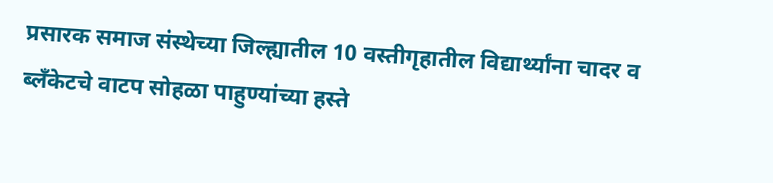प्रसारक समाज संस्थेच्या जिल्ह्यातील 10 वस्तीगृहातील विद्यार्थ्यांना चादर व ब्लँकेटचे वाटप सोहळा पाहुण्यांच्या हस्ते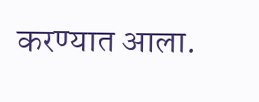करण्यात आला.